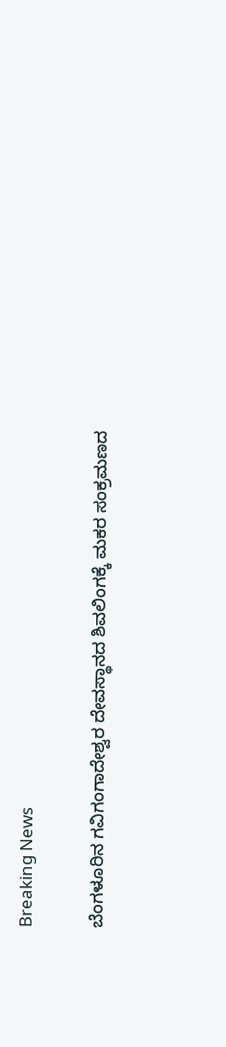Breaking News

ಬೆಂಗಳೂರಿನ‌ ಗವಿಗಂಗಾದೇಶ್ವರ ದೇವಸ್ಥಾನದ ಶಿವಲಿಂಗಕ್ಕೆ ಮಕರ ಸಂಕ್ರಮಣದ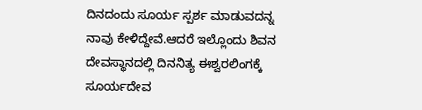ದಿನದಂದು ಸೂರ್ಯ ಸ್ಪರ್ಶ ಮಾಡುವದನ್ನ ನಾವು ಕೇಳಿದ್ದೇವೆ.ಆದರೆ ಇಲ್ಲೊಂದು ಶಿವನ‌ ದೇವಸ್ಥಾನದಲ್ಲಿ ದಿನನಿತ್ಯ ಈಶ್ವರಲಿಂಗಕ್ಕೆ ಸೂರ್ಯದೇವ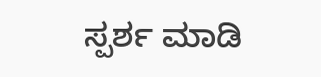ಸ್ಪರ್ಶ ಮಾಡಿ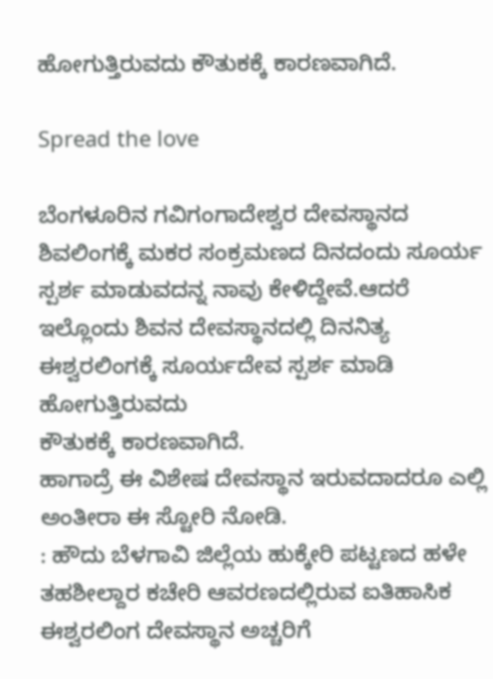ಹೋಗುತ್ತಿರುವದು ಕೌತುಕಕ್ಕೆ ಕಾರಣವಾಗಿದೆ.

Spread the love

ಬೆಂಗಳೂರಿನ‌ ಗವಿಗಂಗಾದೇಶ್ವರ ದೇವಸ್ಥಾನದ ಶಿವಲಿಂಗಕ್ಕೆ ಮಕರ ಸಂಕ್ರಮಣದ ದಿನದಂದು ಸೂರ್ಯ ಸ್ಪರ್ಶ ಮಾಡುವದನ್ನ ನಾವು ಕೇಳಿದ್ದೇವೆ.ಆದರೆ ಇಲ್ಲೊಂದು ಶಿವನ‌ ದೇವಸ್ಥಾನದಲ್ಲಿ ದಿನನಿತ್ಯ ಈಶ್ವರಲಿಂಗಕ್ಕೆ ಸೂರ್ಯದೇವ ಸ್ಪರ್ಶ ಮಾಡಿ ಹೋಗುತ್ತಿರುವದು
ಕೌತುಕಕ್ಕೆ ಕಾರಣವಾಗಿದೆ.
ಹಾಗಾದ್ರೆ ಈ ವಿಶೇಷ ದೇವಸ್ಥಾನ ಇರುವದಾದರೂ ಎಲ್ಲಿ ಅಂತೀರಾ ಈ ಸ್ಟೋರಿ ನೋಡಿ.
: ಹೌದು ಬೆಳಗಾವಿ ಜಿಲ್ಲೆಯ ಹುಕ್ಕೇರಿ ಪಟ್ಟಣದ ಹಳೇ ತಹಶೀಲ್ದಾರ ಕಚೇರಿ ಆವರಣದಲ್ಲಿರುವ ಐತಿಹಾಸಿಕ ಈಶ್ವರಲಿಂಗ ದೇವಸ್ಥಾನ ಅಚ್ಚರಿಗೆ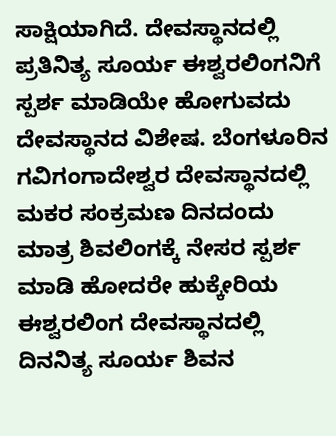ಸಾಕ್ಷಿಯಾಗಿದೆ. ದೇವಸ್ಥಾನದಲ್ಲಿ ಪ್ರತಿನಿತ್ಯ ಸೂರ್ಯ ಈಶ್ವರಲಿಂಗನಿಗೆ ಸ್ಪರ್ಶ ಮಾಡಿಯೇ ಹೋಗುವದು ದೇವಸ್ಥಾನದ ವಿಶೇಷ. ಬೆಂಗಳೂರಿನ ಗವಿಗಂಗಾದೇಶ್ವರ ದೇವಸ್ಥಾನದಲ್ಲಿ ಮಕರ ಸಂಕ್ರಮಣ ದಿನದಂದು ಮಾತ್ರ ಶಿವಲಿಂಗಕ್ಕೆ ನೇಸರ ಸ್ಪರ್ಶ ಮಾಡಿ ಹೋದರೇ ಹುಕ್ಕೇರಿಯ ಈಶ್ವರಲಿಂಗ ದೇವಸ್ಥಾನದಲ್ಲಿ ದಿನನಿತ್ಯ ಸೂರ್ಯ ಶಿವನ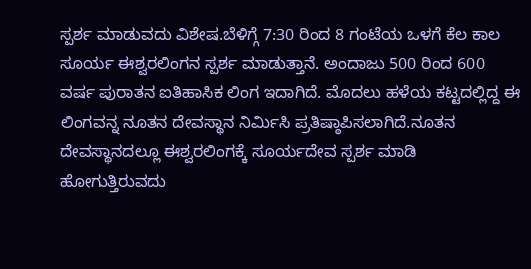ಸ್ಪರ್ಶ ಮಾಡುವದು ವಿಶೇಷ.ಬೆಳಿಗ್ಗೆ 7:30 ರಿಂದ 8 ಗಂಟೆಯ ಒಳಗೆ ಕೆಲ ಕಾಲ ಸೂರ್ಯ ಈಶ್ವರಲಿಂಗನ ಸ್ಪರ್ಶ ಮಾಡುತ್ತಾನೆ. ಅಂದಾಜು 500 ರಿಂದ 600 ವರ್ಷ ಪುರಾತನ ಐತಿಹಾಸಿಕ ಲಿಂಗ ಇದಾಗಿದೆ‌. ಮೊದಲು ಹಳೆಯ ಕಟ್ಟದಲ್ಲಿದ್ದ ಈ ಲಿಂಗವನ್ನ ನೂತನ ದೇವಸ್ಥಾನ ನಿರ್ಮಿಸಿ ಪ್ರತಿಷ್ಠಾಪಿಸಲಾಗಿದೆ.ನೂತನ ದೇವಸ್ಥಾನದಲ್ಲೂ ಈಶ್ವರಲಿಂಗಕ್ಕೆ ಸೂರ್ಯದೇವ ಸ್ಪರ್ಶ ಮಾಡಿ ಹೋಗುತ್ತಿರುವದು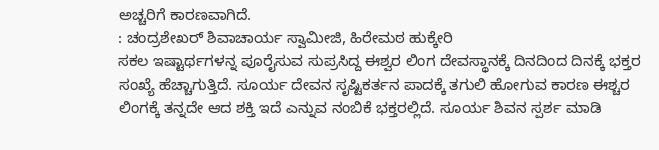ಅಚ್ಚರಿಗೆ ಕಾರಣವಾಗಿದೆ.
: ಚಂದ್ರಶೇಖರ್ ಶಿವಾಚಾರ್ಯ ಸ್ವಾಮೀಜಿ, ಹಿರೇಮಠ ಹುಕ್ಕೇರಿ
ಸಕಲ ಇಷ್ಟಾರ್ಥಗಳನ್ನ ಪೂರೈಸುವ ಸುಪ್ರಸಿದ್ದ ಈಶ್ವರ ಲಿಂಗ ದೇವಸ್ಥಾನಕ್ಕೆ ದಿನದಿಂದ ದಿನಕ್ಕೆ ಭಕ್ತರ ಸಂಖ್ಯೆ ಹೆಚ್ಚಾಗುತ್ತಿದೆ. ಸೂರ್ಯ ದೇವನ ಸೃಷ್ಟಿಕರ್ತನ ಪಾದಕ್ಕೆ ತಗುಲಿ ಹೋಗುವ ಕಾರಣ ಈಶ್ಚರ ಲಿಂಗಕ್ಕೆ ತನ್ನದೇ ಆದ ಶಕ್ತಿ ಇದೆ ಎನ್ನುವ ನಂಬಿಕೆ ಭಕ್ತರಲ್ಲಿದೆ. ಸೂರ್ಯ ಶಿವನ ಸ್ಪರ್ಶ ಮಾಡಿ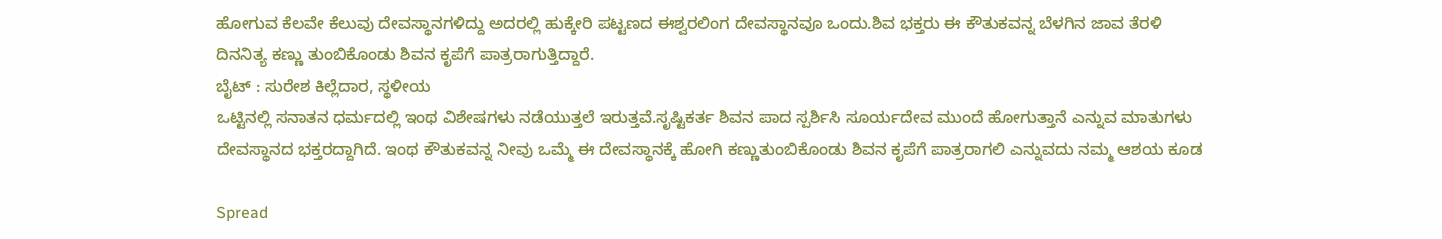ಹೋಗುವ ಕೆಲವೇ ಕೆಲುವು ದೇವಸ್ಥಾನಗಳಿದ್ದು ಅದರಲ್ಲಿ ಹುಕ್ಕೇರಿ ಪಟ್ಟಣದ ಈಶ್ವರಲಿಂಗ ದೇವಸ್ಥಾನವೂ ಒಂದು.ಶಿವ ಭಕ್ತರು ಈ ಕೌತುಕವನ್ನ ಬೆಳಗಿನ ಜಾವ ತೆರಳಿ ದಿನನಿತ್ಯ ಕಣ್ಣು ತುಂಬಿಕೊಂಡು ಶಿವನ ಕೃಪೆಗೆ ಪಾತ್ರರಾಗುತ್ತಿದ್ದಾರೆ.
ಬೈಟ್ : ಸುರೇಶ ಕಿಲ್ಲೆದಾರ, ಸ್ಥಳೀಯ
ಒಟ್ಟಿನಲ್ಲಿ ಸನಾತನ ಧರ್ಮದಲ್ಲಿ ಇಂಥ ವಿಶೇಷಗಳು ನಡೆಯುತ್ತಲೆ ಇರುತ್ತವೆ.ಸೃಷ್ಟಿಕರ್ತ ಶಿವನ ಪಾದ ಸ್ಪರ್ಶಿಸಿ ಸೂರ್ಯದೇವ ಮುಂದೆ ಹೋಗುತ್ತಾನೆ ಎನ್ನುವ ಮಾತುಗಳು ದೇವಸ್ಥಾನದ ಭಕ್ತರದ್ದಾಗಿದೆ. ಇಂಥ ಕೌತುಕವನ್ನ ನೀವು ಒಮ್ಮೆ ಈ ದೇವಸ್ಥಾನಕ್ಕೆ ಹೋಗಿ ಕಣ್ಣುತುಂಬಿಕೊಂಡು ಶಿವನ ಕೃಪೆಗೆ ಪಾತ್ರರಾಗಲಿ ಎನ್ನುವದು ನಮ್ಮ ಆಶಯ ಕೂಡ

Spread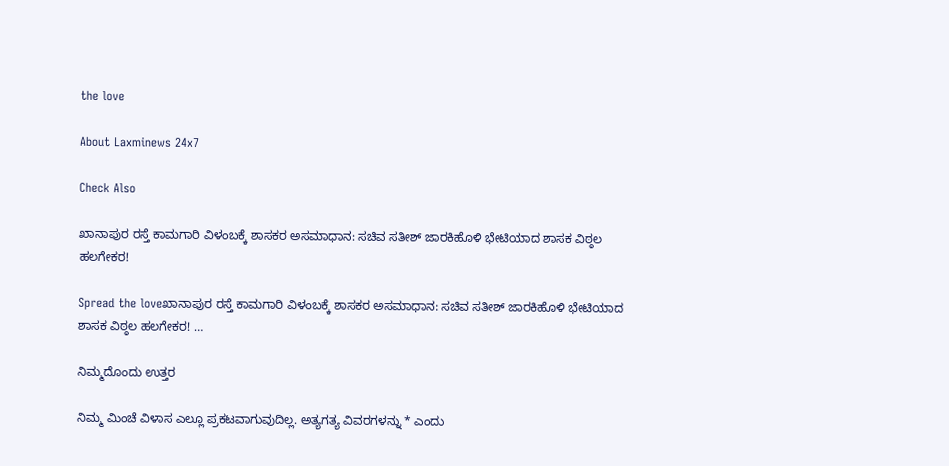the love

About Laxminews 24x7

Check Also

ಖಾನಾಪುರ ರಸ್ತೆ ಕಾಮಗಾರಿ ವಿಳಂಬಕ್ಕೆ ಶಾಸಕರ ಅಸಮಾಧಾನ: ಸಚಿವ ಸತೀಶ್ ಜಾರಕಿಹೊಳಿ ಭೇಟಿಯಾದ ಶಾಸಕ ವಿಠ್ಠಲ ಹಲಗೇಕರ!

Spread the loveಖಾನಾಪುರ ರಸ್ತೆ ಕಾಮಗಾರಿ ವಿಳಂಬಕ್ಕೆ ಶಾಸಕರ ಅಸಮಾಧಾನ: ಸಚಿವ ಸತೀಶ್ ಜಾರಕಿಹೊಳಿ ಭೇಟಿಯಾದ ಶಾಸಕ ವಿಠ್ಠಲ ಹಲಗೇಕರ! …

ನಿಮ್ಮದೊಂದು ಉತ್ತರ

ನಿಮ್ಮ ಮಿಂಚೆ ವಿಳಾಸ ಎಲ್ಲೂ ಪ್ರಕಟವಾಗುವುದಿಲ್ಲ. ಅತ್ಯಗತ್ಯ ವಿವರಗಳನ್ನು * ಎಂದು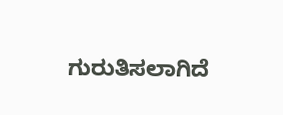ಗುರುತಿಸಲಾಗಿದೆ